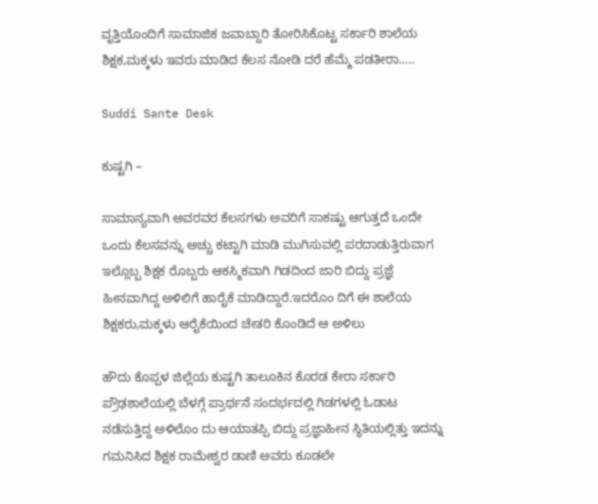ವೃತ್ತಿಯೊಂದಿಗೆ ಸಾಮಾಜಿಕ ಜವಾಬ್ದಾರಿ ತೋರಿಸಿಕೊಟ್ಟ ಸರ್ಕಾರಿ ಶಾಲೆಯ ಶಿಕ್ಷಕ,ಮಕ್ಕಳು ಇವರು ಮಾಡಿದ ಕೆಲಸ ನೋಡಿ ದರೆ ಹೆಮ್ಮೆ ಪಡತೀರಾ…..

Suddi Sante Desk

ಕುಷ್ಟಗಿ –

ಸಾಮಾನ್ಯವಾಗಿ ಅವರವರ ಕೆಲಸಗಳು ಅವರಿಗೆ ಸಾಕಷ್ಟು ಆಗುತ್ತದೆ ಒಂದೇ ಒಂದು ಕೆಲಸವನ್ನು ಅಚ್ಚು ಕಟ್ಟಾಗಿ ಮಾಡಿ ಮುಗಿಸುವಲ್ಲಿ ಪರದಾಡುತ್ತಿರುವಾಗ ಇಲ್ಲೊಬ್ಬ ಶಿಕ್ಷಕ ರೊಬ್ಬರು ಆಕಸ್ಮಿಕವಾಗಿ ಗಿಡದಿಂದ ಜಾರಿ ಬಿದ್ದು ಪ್ರಜ್ಞೆ ಹೀನವಾಗಿದ್ದ ಅಳಿಲಿಗೆ ಹಾರೈಕೆ ಮಾಡಿದ್ದಾರೆ.ಇದರೊಂ ದಿಗೆ ಈ ಶಾಲೆಯ ಶಿಕ್ಷಕರು,ಮಕ್ಕಳು ಆರೈಕೆಯಿಂದ ಚೇತರಿ ಕೊಂಡಿದೆ ಆ ಅಳಿಲು

ಹೌದು ಕೊಪ್ಪಳ ಜಿಲ್ಲೆಯ ಕುಷ್ಟಗಿ ತಾಲೂಕಿನ ಕೊರಡ ಕೇರಾ ಸರ್ಕಾರಿ ಪ್ರೌಢಶಾಲೆಯಲ್ಲಿ ಬೆಳಗ್ಗೆ ಪ್ರಾರ್ಥನೆ ಸಂದರ್ಭದಲ್ಲಿ ಗಿಡಗಳಲ್ಲಿ ಓಡಾಟ ನಡೆಸುತ್ತಿದ್ದ ಅಳಿಲೊಂ ದು ಆಯಾತಪ್ಪಿ ಬಿದ್ದು ಪ್ರಜ್ಞಾಹೀನ ಸ್ಥಿತಿಯಲ್ಲಿತ್ತು ಇದನ್ನು ಗಮನಿಸಿದ ಶಿಕ್ಷಕ ರಾಮೇಶ್ವರ ಡಾಣಿ ಅವರು ಕೂಡಲೇ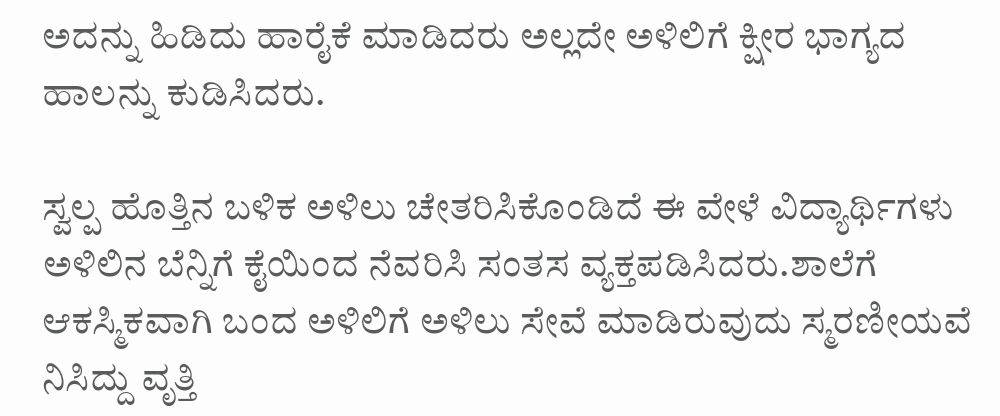ಅದನ್ನು ಹಿಡಿದು ಹಾರೈಕೆ ಮಾಡಿದರು ಅಲ್ಲದೇ ಅಳಿಲಿಗೆ ಕ್ಷೀರ ಭಾಗ್ಯದ ಹಾಲನ್ನು ಕುಡಿಸಿದರು.

ಸ್ವಲ್ಪ ಹೊತ್ತಿನ ಬಳಿಕ ಅಳಿಲು ಚೇತರಿಸಿಕೊಂಡಿದೆ ಈ ವೇಳೆ ವಿದ್ಯಾರ್ಥಿಗಳು ಅಳಿಲಿನ ಬೆನ್ನಿಗೆ ಕೈಯಿಂದ ನೆವರಿಸಿ ಸಂತಸ ವ್ಯಕ್ತಪಡಿಸಿದರು.ಶಾಲೆಗೆ ಆಕಸ್ಮಿಕವಾಗಿ ಬಂದ ಅಳಿಲಿಗೆ ಅಳಿಲು ಸೇವೆ ಮಾಡಿರುವುದು ಸ್ಮರಣೀಯವೆ ನಿಸಿದ್ದು ವೃತ್ತಿ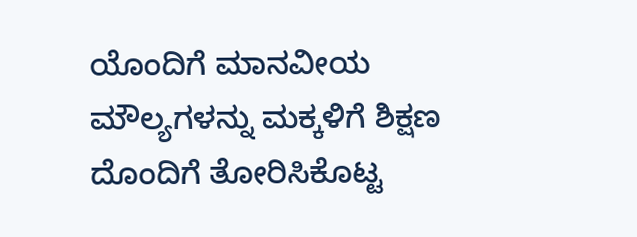ಯೊಂದಿಗೆ ಮಾನವೀಯ ಮೌಲ್ಯಗಳನ್ನು ಮಕ್ಕಳಿಗೆ ಶಿಕ್ಷಣ ದೊಂದಿಗೆ ತೋರಿಸಿಕೊಟ್ಟ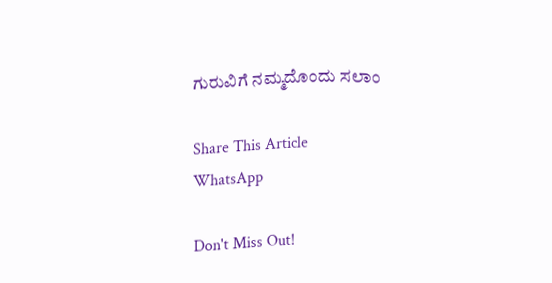ಗುರುವಿಗೆ ನಮ್ಮದೊಂದು ಸಲಾಂ

Share This Article
WhatsApp

Don't Miss Out!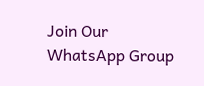Join Our WhatsApp Group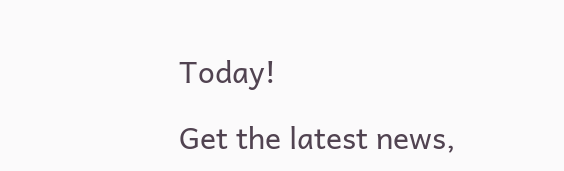Today!

Get the latest news,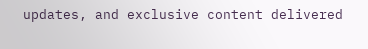updates, and exclusive content delivered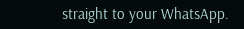straight to your WhatsApp.